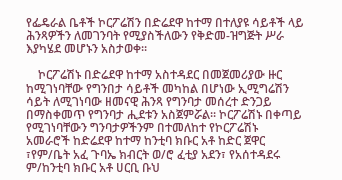የፌዴራል ቤቶች ኮርፖሬሽን በድሬደዋ ከተማ በተለያዩ ሳይቶች ላይ ሕንጻዎችን ለመገንባት የሚያስችለውን የቅድመ-ዝግጅት ሥራ እያካሄደ መሆኑን አስታወቀ።

    ኮርፖሬሽኑ በድሬደዋ ከተማ አስተዳደር በመጀመሪያው ዙር ከሚገነባቸው የግንበታ ሳይቶች መካከል በሆነው ኢሚግሬሽን ሳይት ለሚገነባው ዘመናዊ ሕንጻ የግንባታ መሰረተ ድንጋይ በማስቀመጥ የግንባታ ሒደቱን አስጀምሯል፡፡ ኮርፖሬሽኑ በቀጣይ የሚገነባቸውን ግንባታዎችንም በተመለከተ የኮርፖሬሽኑ አመራሮች ከድሬደዋ ከተማ ከንቲባ ክቡር አቶ ከድር ጀዋር ፣የም/ቤት አፈ ጉባኤ ክብርት ወ/ሮ ፈቲያ አደን፣ የአሰተዳደሩ ም/ከንቲባ ክቡር አቶ ሀርቢ ቡህ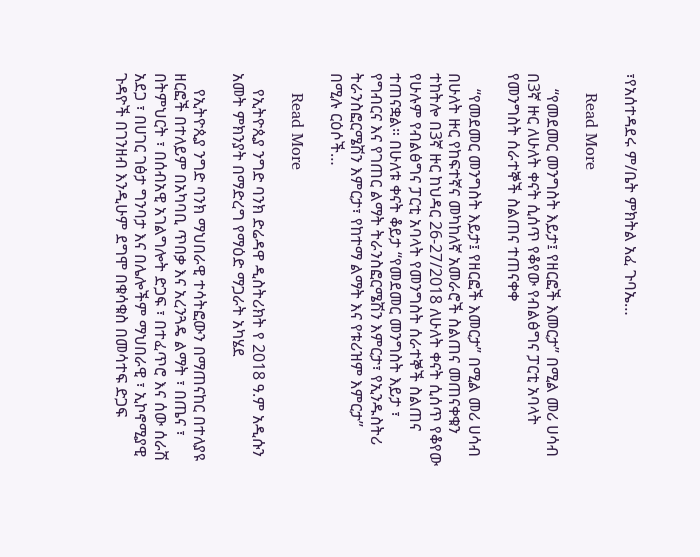፣የአሰተዳደሩ ም/ቤት ምክትል አፈ ጉባኤ…

    Read More

    “የመደመር መንግስት እይታ፤ የዘርፎች እመርታ” በሚል መሪ ሀሳብ በ3ኛ ዙር ለሁለት ቀናት ሲሰጥ የቆየው የብልፅግና ፓርቲ አባላት የመንግስት ሰራተኞች ስልጠና ተጠናቀቀ

    “የመደመር መንግስት እይታ፤ የዘርፎች እመርታ” በሚል መሪ ሀሳብ በሁለት ዙር የከፍተኛና መካከለኛ አመራሮች ስልጠና መጠናቀቁን ተከትሎ በ3ኛ ዙር ከህዳር 26-27/2018 ለሁለት ቀናት ሲሰጥ የቆየው የሁሉም የብልፅግና ፓርቲ አባላት የመንግስት ሰራተኞች ስልጠና ተጠናቋል። በሁለቱ ቀናት ቆይታ “የመደመር መንግስት እይታ ፣ የግብርና እና የገጠር ልማት ትራንስፎርሜሽን እምርታ፣ የኢንዱስትሪ ትራንስፎርሜሽን እምርታ፣ የከተማ ልማት እና የቱሪዝም እምርታ” በሚሉ ርዕሶች…

    Read More

    የኢትዮጲያ ንግድ ባንክ ድሬዳዋ ዲስትሪክት የ 2018 ዓ.ም አዲሱን አመት ምክንያት በማድረግ የማዕድ ማጋራት አካሄደ

    የኢትዮጲያ ንግድ ባንክ ማህበራዊ ተሳትፎውን በማጠናከር በተለያዩ ዘርፎች በተለይም በአካባቢ ጥበቃ እና አረንጓዴ ልማት ፣ በጤና ፣ በትምህርት ፣ በሰብአዊ አገልግሎት ድጋፍ ፣ በተፈጥሮ እና ሰው ሰራሽ አደጋ ፣ በሀገር ገፅታ ግንባታ እና በሌሎችም ማህበራዊ ፣ ኢኮኖሚያዊ ጉዳዮች በገንዘብ እንዲሁም ደግሞ በቁሳቁስ በመሳተፍ ድጋፍ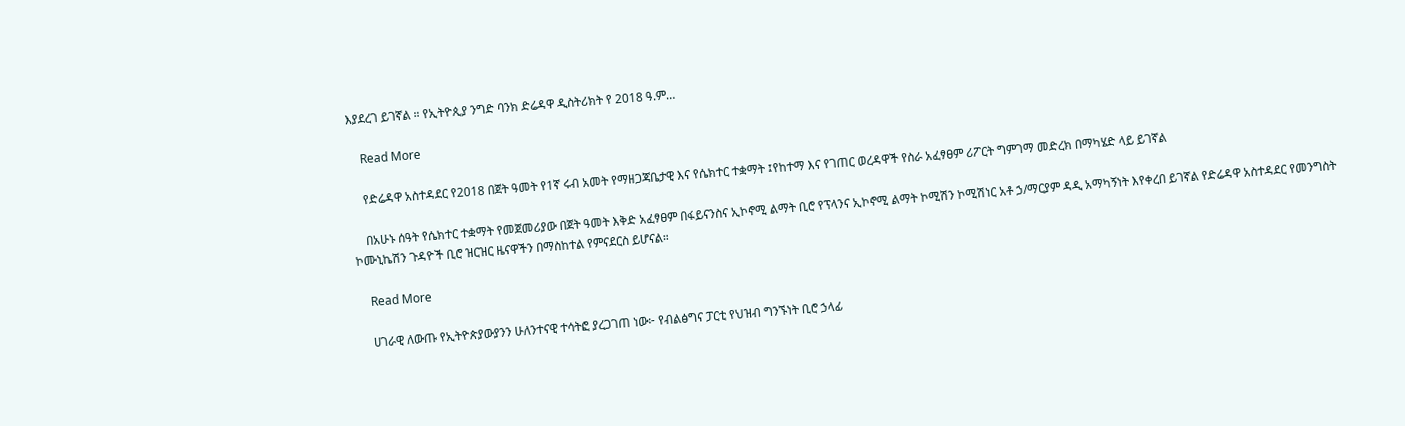እያደረገ ይገኛል ። የኢትዮጲያ ንግድ ባንክ ድሬዳዋ ዲስትሪክት የ 2018 ዓ.ም…

    Read More

    የድሬዳዋ አስተዳደር የ2018 በጀት ዓመት የ1ኛ ሩብ አመት የማዘጋጃቤታዊ እና የሴክተር ተቋማት ፤የከተማ እና የገጠር ወረዳዋች የስራ አፈፃፀም ሪፖርት ግምገማ መድረክ በማካሄድ ላይ ይገኛል

    በአሁኑ ሰዓት የሴክተር ተቋማት የመጀመሪያው በጀት ዓመት እቅድ አፈፃፀም በፋይናንስና ኢኮኖሚ ልማት ቢሮ የፕላንና ኢኮኖሚ ልማት ኮሚሽን ኮሚሽነር አቶ ኃ/ማርያም ዳዲ አማካኝነት እየቀረበ ይገኛል የድሬዳዋ አስተዳደር የመንግስት ኮሙኒኬሽን ጉዳዮች ቢሮ ዝርዝር ዜናዋችን በማስከተል የምናደርስ ይሆናል።

    Read More

    ሀገራዊ ለውጡ የኢትዮጵያውያንን ሁለንተናዊ ተሳትፎ ያረጋገጠ ነው፦ የብልፅግና ፓርቲ የህዝብ ግንኙነት ቢሮ ኃላፊ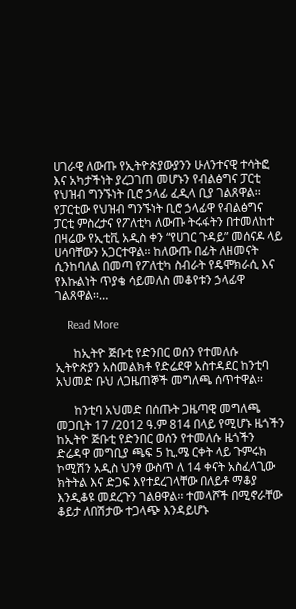ሀገራዊ ለውጡ የኢትዮጵያውያንን ሁለንተናዊ ተሳትፎ እና አካታችነት ያረጋገጠ መሆኑን የብልፅግና ፓርቲ የህዝብ ግንኙነት ቢሮ ኃላፊ ፈዲላ ቢያ ገልጸዋል፡፡ የፓርቲው የህዝብ ግንኙነት ቢሮ ኃላፊዋ የብልፅግና ፓርቲ ምስረታና የፖለቲካ ለውጡ ትሩፋትን በተመለከተ በዛሬው የኢቲቪ አዲስ ቀን “የሀገር ጉዳይ” መሰናዶ ላይ ሀሳባቸውን አጋርተዋል፡፡ ከለውጡ በፊት ለዘመናት ሲንከባለል በመጣ የፖለቲካ ስብራት የዴሞክራሲ እና የእኩልነት ጥያቄ ሳይመለስ መቆየቱን ኃላፊዋ ገልጸዋል፡፡…

    Read More

      ከኢትዮ ጅቡቲ የድንበር ወሰን የተመለሱ ኢትዮጵያን አስመልክቶ የድሬደዋ አስተዳደር ከንቲባ አህመድ ቡህ ለጋዜጠኞች መግለጫ ሰጥተዋል፡፡

      ከንቲባ አህመድ በሰጡት ጋዜጣዊ መግለጫ መጋቢት 17 /2012 ዓ.ም 814 በላይ የሚሆኑ ዜጎችን ከኢትዮ ጅቡቲ የድንበር ወሰን የተመለሱ ዜጎችን ድሬዳዋ መግቢያ ጫፍ 5 ኪ.ሜ ርቀት ላይ ጉምሩክ ኮሚሽን አዲስ ህንፃ ውስጥ ለ 14 ቀናት አስፈላጊው ክትትል እና ድጋፍ እየተደረገላቸው በለይቶ ማቆያ እንዲቆዩ መደረጉን ገልፀዋል፡፡ ተመላሾች በሚኖራቸው ቆይታ ለበሽታው ተጋላጭ እንዳይሆኑ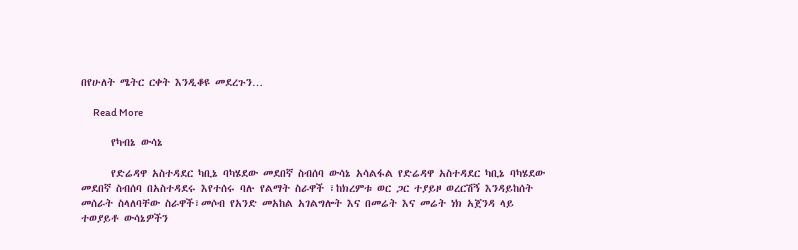በየሁለት ሜትር ርቀት እንዲቆዩ መደረጉን…

      Read More

      የካብኔ ውሳኔ

      የድሬዳዋ አስተዳደር ካቢኔ ባካሄደው መደበኛ ስብሰባ ውሳኔ አሳልፋል የድሬዳዋ አስተዳደር ካቢኔ ባካሄደው መደበኛ ስብሰባ በአስተዳደሩ እየተሰሩ ባሉ የልማት ስራዋች ፣ከክረምቱ ወር ጋር ተያይዞ ወረርሽኝ እንዳይከሰት መሰራት ስላለባቸው ስራዋች፣መሶብ የአንድ መአከል አገልግሎት እና በመሬት እና መሬት ነክ አጀንዳ ላይ ተወያይቶ ውሳኔዎችን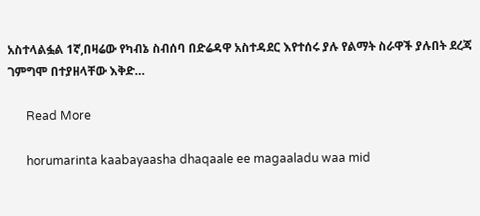አስተላልፏል 1ኛ,በዛሬው የካብኔ ስብሰባ በድሬዳዋ አስተዳደር እየተሰሩ ያሉ የልማት ስራዋች ያሉበት ደረጃ ገምግሞ በተያዘላቸው እቅድ…

      Read More

      horumarinta kaabayaasha dhaqaale ee magaaladu waa mid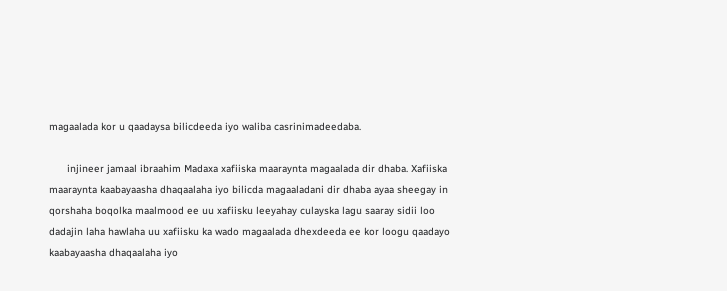magaalada kor u qaadaysa bilicdeeda iyo waliba casrinimadeedaba.

      injineer jamaal ibraahim Madaxa xafiiska maaraynta magaalada dir dhaba. Xafiiska maaraynta kaabayaasha dhaqaalaha iyo bilicda magaaladani dir dhaba ayaa sheegay in qorshaha boqolka maalmood ee uu xafiisku leeyahay culayska lagu saaray sidii loo dadajin laha hawlaha uu xafiisku ka wado magaalada dhexdeeda ee kor loogu qaadayo kaabayaasha dhaqaalaha iyo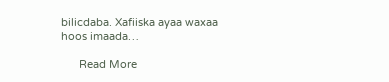bilicdaba. Xafiiska ayaa waxaa hoos imaada…

      Read More